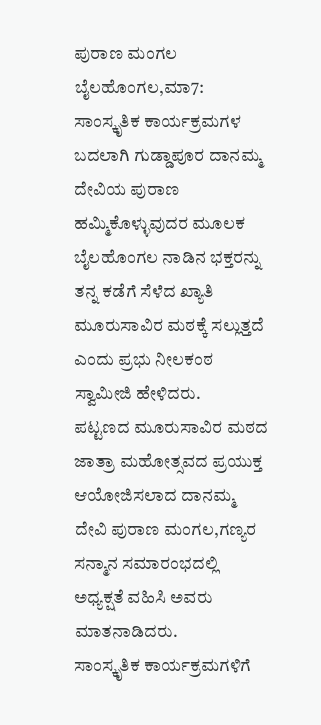ಪುರಾಣ ಮಂಗಲ
ಬೈಲಹೊಂಗಲ,ಮಾ7: ಸಾಂಸ್ಕೃತಿಕ ಕಾರ್ಯಕ್ರಮಗಳ ಬದಲಾಗಿ ಗುಡ್ಡಾಪೂರ ದಾನಮ್ಮ ದೇವಿಯ ಪುರಾಣ ಹಮ್ಮಿಕೊಳ್ಳುವುದರ ಮೂಲಕ ಬೈಲಹೊಂಗಲ ನಾಡಿನ ಭಕ್ತರನ್ನು ತನ್ನ ಕಡೆಗೆ ಸೆಳೆದ ಖ್ಯಾತಿ ಮೂರುಸಾವಿರ ಮಠಕ್ಕೆ ಸಲ್ಲುತ್ತದೆ ಎಂದು ಪ್ರಭು ನೀಲಕಂಠ ಸ್ವಾಮೀಜಿ ಹೇಳಿದರು.
ಪಟ್ಟಣದ ಮೂರುಸಾವಿರ ಮಠದ ಜಾತ್ರಾ ಮಹೋತ್ಸವದ ಪ್ರಯುಕ್ತ ಆಯೋಜಿಸಲಾದ ದಾನಮ್ಮ ದೇವಿ ಪುರಾಣ ಮಂಗಲ,ಗಣ್ಯರ ಸನ್ಮಾನ ಸಮಾರಂಭದಲ್ಲಿ ಅಧ್ಯಕ್ಷತೆ ವಹಿಸಿ ಅವರು ಮಾತನಾಡಿದರು.
ಸಾಂಸ್ಕೃತಿಕ ಕಾರ್ಯಕ್ರಮಗಳಿಗೆ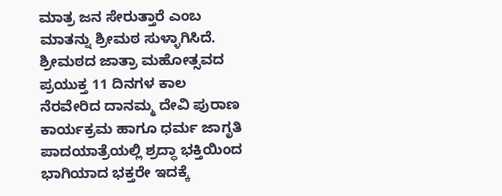ಮಾತ್ರ ಜನ ಸೇರುತ್ತಾರೆ ಎಂಬ ಮಾತನ್ನು ಶ್ರೀಮಠ ಸುಳ್ಳಾಗಿಸಿದೆ.
ಶ್ರೀಮಠದ ಜಾತ್ರಾ ಮಹೋತ್ಸವದ ಪ್ರಯುಕ್ತ 11 ದಿನಗಳ ಕಾಲ ನೆರವೇರಿದ ದಾನಮ್ಮ ದೇವಿ ಪುರಾಣ ಕಾರ್ಯಕ್ರಮ ಹಾಗೂ ಧರ್ಮ ಜಾಗೃತಿ ಪಾದಯಾತ್ರೆಯಲ್ಲಿ ಶ್ರದ್ಧಾ ಭಕ್ತಿಯಿಂದ ಭಾಗಿಯಾದ ಭಕ್ತರೇ ಇದಕ್ಕೆ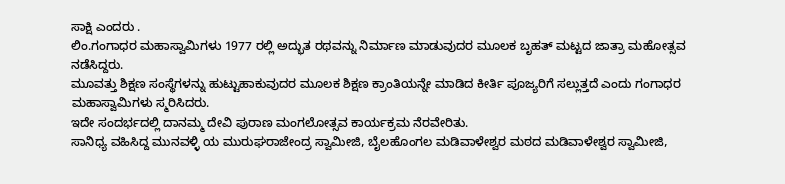ಸಾಕ್ಷಿ ಎಂದರು .
ಲಿಂ.ಗಂಗಾಧರ ಮಹಾಸ್ವಾಮಿಗಳು 1977 ರಲ್ಲಿ ಅದ್ಭುತ ರಥವನ್ನು ನಿರ್ಮಾಣ ಮಾಡುವುದರ ಮೂಲಕ ಬೃಹತ್ ಮಟ್ಟದ ಜಾತ್ರಾ ಮಹೋತ್ಸವ ನಡೆಸಿದ್ದರು.
ಮೂವತ್ತು ಶಿಕ್ಷಣ ಸಂಸ್ಥೆಗಳನ್ನು ಹುಟ್ಟುಹಾಕುವುದರ ಮೂಲಕ ಶಿಕ್ಷಣ ಕ್ರಾಂತಿಯನ್ನೇ ಮಾಡಿದ ಕೀರ್ತಿ ಪೂಜ್ಯರಿಗೆ ಸಲ್ಲುತ್ತದೆ ಎಂದು ಗಂಗಾಧರ ಮಹಾಸ್ವಾಮಿಗಳು ಸ್ಮರಿಸಿದರು.
ಇದೇ ಸಂದರ್ಭದಲ್ಲಿ ದಾನಮ್ಮ ದೇವಿ ಪುರಾಣ ಮಂಗಲೋತ್ಸವ ಕಾರ್ಯಕ್ರಮ ನೆರವೇರಿತು.
ಸಾನಿಧ್ಯ ವಹಿಸಿದ್ದ ಮುನವಳ್ಳಿ ಯ ಮುರುಘರಾಜೇಂದ್ರ ಸ್ವಾಮೀಜಿ, ಬೈಲಹೊಂಗಲ ಮಡಿವಾಳೇಶ್ವರ ಮಠದ ಮಡಿವಾಳೇಶ್ವರ ಸ್ವಾಮೀಜಿ,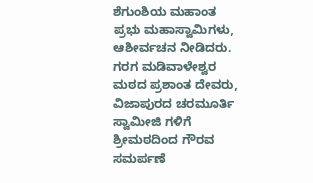ಶೆಗುಂಶಿಯ ಮಹಾಂತ ಪ್ರಭು ಮಹಾಸ್ವಾಮಿಗಳು,
ಆಶೀರ್ವಚನ ನೀಡಿದರು.
ಗರಗ ಮಡಿವಾಳೇಶ್ವರ ಮಠದ ಪ್ರಶಾಂತ ದೇವರು, ವಿಜಾಪುರದ ಚರಮೂರ್ತಿ ಸ್ವಾಮೀಜಿ ಗಳಿಗೆ ಶ್ರೀಮಠದಿಂದ ಗೌರವ ಸಮರ್ಪಣೆ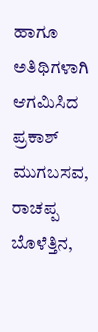ಹಾಗೂ ಅತಿಥಿಗಳಾಗಿ ಆಗಮಿಸಿದ ಪ್ರಕಾಶ್ ಮುಗಬಸವ,
ರಾಚಪ್ಪ ಬೊಳೆತ್ತಿನ,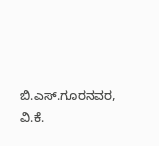ಬಿ.ಎಸ್.ಗೂರನವರ, ವಿ.ಕೆ.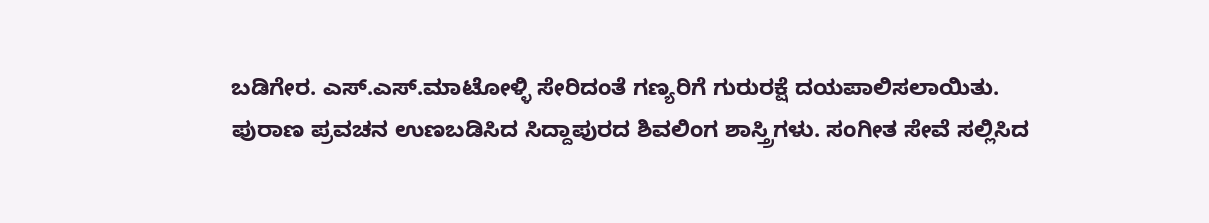ಬಡಿಗೇರ. ಎಸ್.ಎಸ್.ಮಾಟೋಳ್ಳಿ ಸೇರಿದಂತೆ ಗಣ್ಯರಿಗೆ ಗುರುರಕ್ಷೆ ದಯಪಾಲಿಸಲಾಯಿತು.
ಪುರಾಣ ಪ್ರವಚನ ಉಣಬಡಿಸಿದ ಸಿದ್ದಾಪುರದ ಶಿವಲಿಂಗ ಶಾಸ್ತ್ರಿಗಳು. ಸಂಗೀತ ಸೇವೆ ಸಲ್ಲಿಸಿದ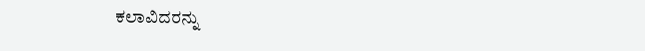ಕಲಾವಿದರನ್ನು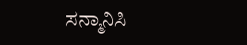ಸನ್ಮಾನಿಸಿ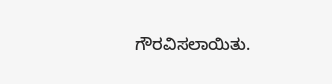ಗೌರವಿಸಲಾಯಿತು.